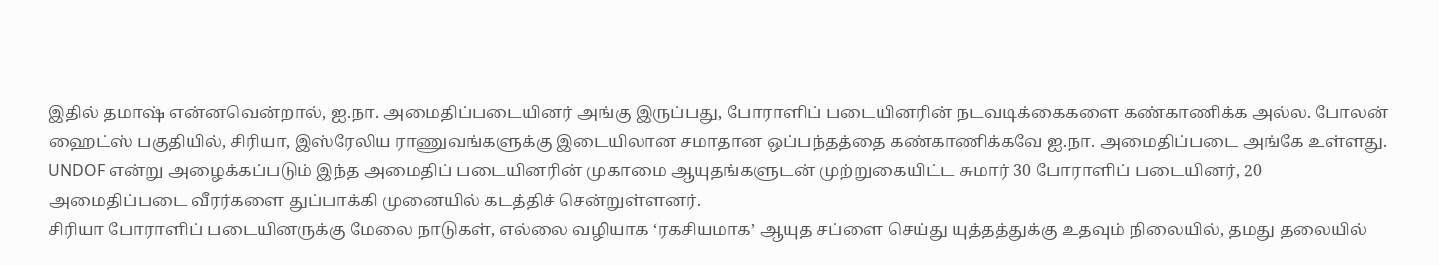இதில் தமாஷ் என்னவென்றால், ஐ.நா. அமைதிப்படையினர் அங்கு இருப்பது, போராளிப் படையினரின் நடவடிக்கைகளை கண்காணிக்க அல்ல. போலன் ஹைட்ஸ் பகுதியில், சிரியா, இஸ்ரேலிய ராணுவங்களுக்கு இடையிலான சமாதான ஒப்பந்தத்தை கண்காணிக்கவே ஐ.நா. அமைதிப்படை அங்கே உள்ளது. UNDOF என்று அழைக்கப்படும் இந்த அமைதிப் படையினரின் முகாமை ஆயுதங்களுடன் முற்றுகையிட்ட சுமார் 30 போராளிப் படையினர், 20 அமைதிப்படை வீரர்களை துப்பாக்கி முனையில் கடத்திச் சென்றுள்ளனர்.
சிரியா போராளிப் படையினருக்கு மேலை நாடுகள், எல்லை வழியாக ‘ரகசியமாக’ ஆயுத சப்ளை செய்து யுத்தத்துக்கு உதவும் நிலையில், தமது தலையில்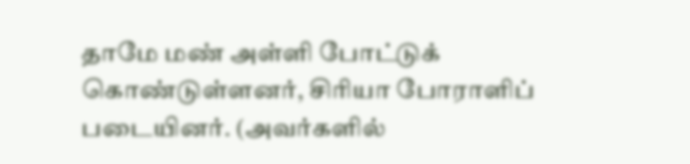தாமே மண் அள்ளி போட்டுக் கொண்டுள்ளனர், சிரியா போராளிப் படையினர். (அவர்களில்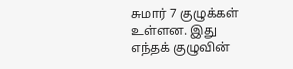சுமார் 7 குழுக்கள் உள்ளன. இது எந்தக் குழுவின்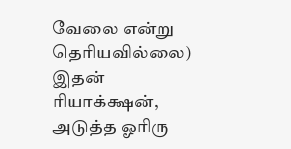வேலை என்று தெரியவில்லை)
இதன் ரியாக்க்ஷன், அடுத்த ஓரிரு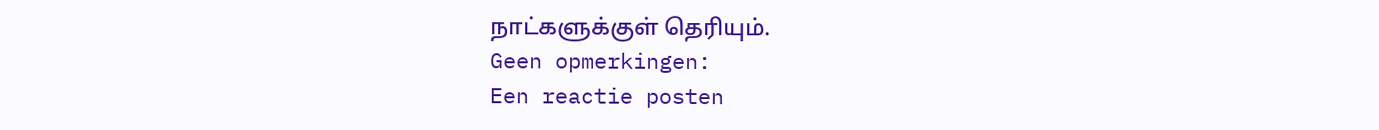நாட்களுக்குள் தெரியும்.
Geen opmerkingen:
Een reactie posten